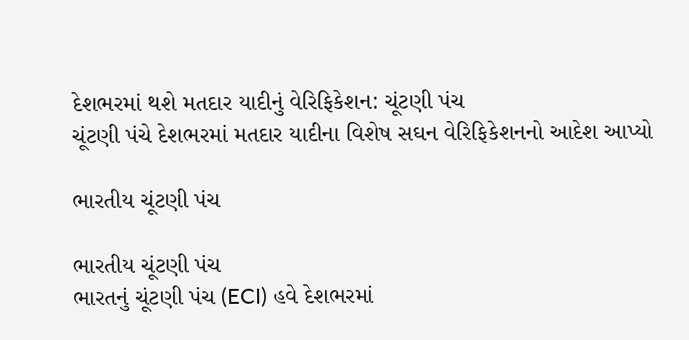દેશભરમાં થશે મતદાર યાદીનું વેરિફિકેશન: ચૂંટણી પંચ
ચૂંટણી પંચે દેશભરમાં મતદાર યાદીના વિશેષ સઘન વેરિફિકેશનનો આદેશ આપ્યો

ભારતીય ચૂંટણી પંચ

ભારતીય ચૂંટણી પંચ
ભારતનું ચૂંટણી પંચ (ECI) હવે દેશભરમાં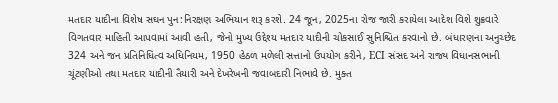મતદાર યાદીના વિશેષ સઘન પુન:નિરક્ષણ અભિયાન શરૂ કરશે. 24 જૂન, 2025ના રોજ જારી કરાયેલા આદેશ વિશે શુક્રવારે વિગતવાર માહિતી આપવામાં આવી હતી, જેનો મુખ્ય ઉદ્દેશ્ય મતદાર યાદીની ચોકસાઈ સુનિશ્ચિત કરવાનો છે. બંધારણના અનુચ્છેદ 324 અને જન પ્રતિનિધિત્વ અધિનિયમ, 1950 હેઠળ મળેલી સત્તાનો ઉપયોગ કરીને, ECI સંસદ અને રાજ્ય વિધાનસભાની ચૂંટણીઓ તથા મતદાર યાદીની તૈયારી અને દેખરેખની જવાબદારી નિભાવે છે. મુક્ત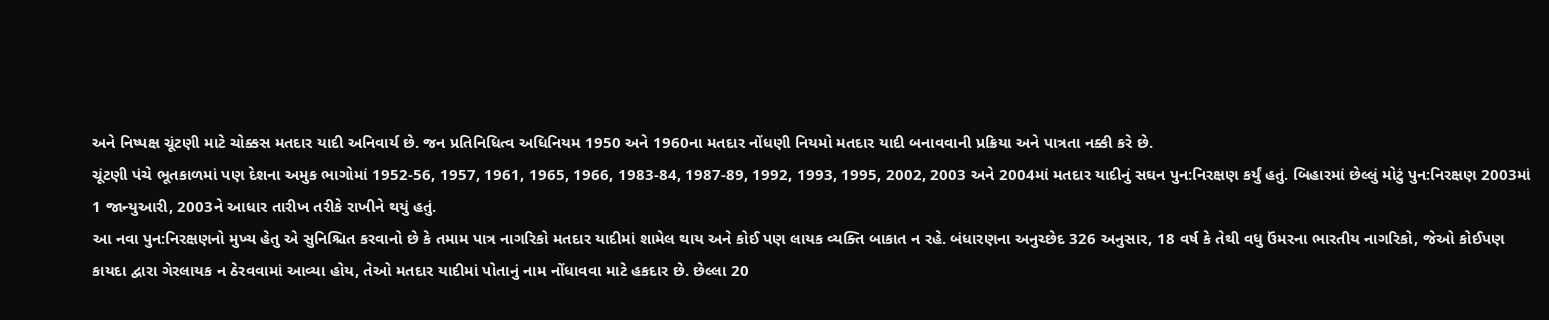અને નિષ્પક્ષ ચૂંટણી માટે ચોક્કસ મતદાર યાદી અનિવાર્ય છે. જન પ્રતિનિધિત્વ અધિનિયમ 1950 અને 1960ના મતદાર નોંધણી નિયમો મતદાર યાદી બનાવવાની પ્રક્રિયા અને પાત્રતા નક્કી કરે છે.
ચૂંટણી પંચે ભૂતકાળમાં પણ દેશના અમુક ભાગોમાં 1952-56, 1957, 1961, 1965, 1966, 1983-84, 1987-89, 1992, 1993, 1995, 2002, 2003 અને 2004માં મતદાર યાદીનું સઘન પુન:નિરક્ષણ કર્યું હતું. બિહારમાં છેલ્લું મોટું પુન:નિરક્ષણ 2003માં 1 જાન્યુઆરી, 2003ને આધાર તારીખ તરીકે રાખીને થયું હતું.
આ નવા પુન:નિરક્ષણનો મુખ્ય હેતુ એ સુનિશ્ચિત કરવાનો છે કે તમામ પાત્ર નાગરિકો મતદાર યાદીમાં શામેલ થાય અને કોઈ પણ લાયક વ્યક્તિ બાકાત ન રહે. બંધારણના અનુચ્છેદ 326 અનુસાર, 18 વર્ષ કે તેથી વધુ ઉંમરના ભારતીય નાગરિકો, જેઓ કોઈપણ કાયદા દ્વારા ગેરલાયક ન ઠેરવવામાં આવ્યા હોય, તેઓ મતદાર યાદીમાં પોતાનું નામ નોંધાવવા માટે હકદાર છે. છેલ્લા 20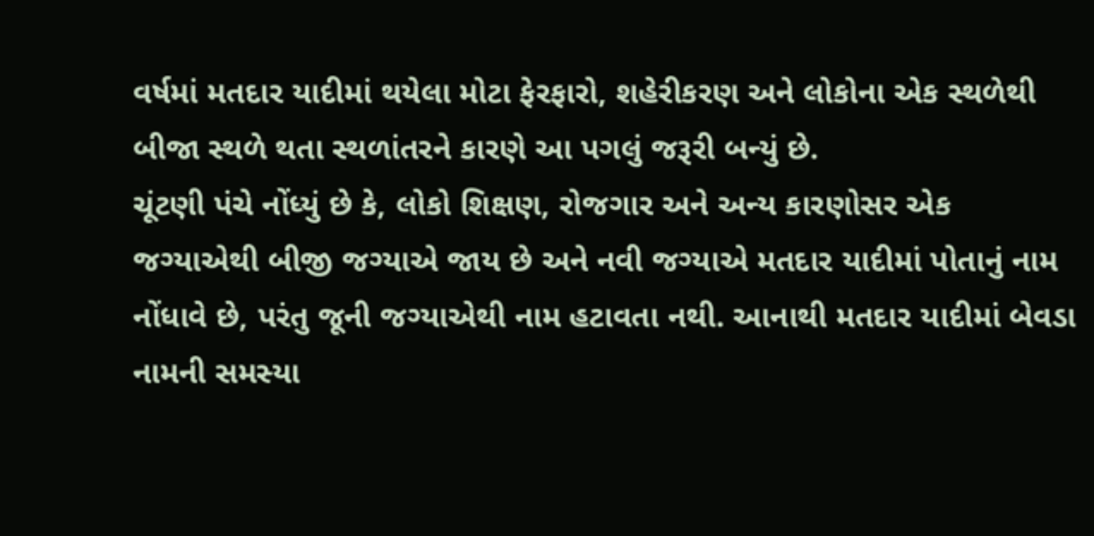વર્ષમાં મતદાર યાદીમાં થયેલા મોટા ફેરફારો, શહેરીકરણ અને લોકોના એક સ્થળેથી બીજા સ્થળે થતા સ્થળાંતરને કારણે આ પગલું જરૂરી બન્યું છે.
ચૂંટણી પંચે નોંધ્યું છે કે, લોકો શિક્ષણ, રોજગાર અને અન્ય કારણોસર એક જગ્યાએથી બીજી જગ્યાએ જાય છે અને નવી જગ્યાએ મતદાર યાદીમાં પોતાનું નામ નોંધાવે છે, પરંતુ જૂની જગ્યાએથી નામ હટાવતા નથી. આનાથી મતદાર યાદીમાં બેવડા નામની સમસ્યા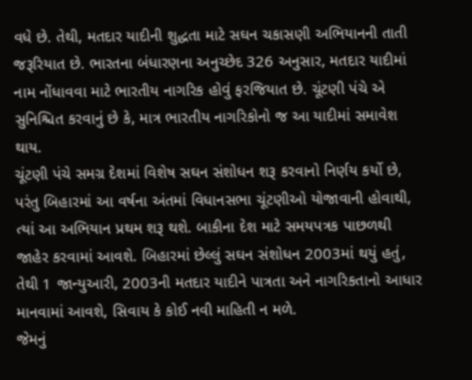વધે છે. તેથી, મતદાર યાદીની શુદ્ધતા માટે સઘન ચકાસણી અભિયાનની તાતી જરૂરિયાત છે. ભારતના બંધારણના અનુચ્છેદ 326 અનુસાર, મતદાર યાદીમાં નામ નોંધાવવા માટે ભારતીય નાગરિક હોવું ફરજિયાત છે. ચૂંટણી પંચે એ સુનિશ્ચિત કરવાનું છે કે, માત્ર ભારતીય નાગરિકોનો જ આ યાદીમાં સમાવેશ થાય.
ચૂંટણી પંચે સમગ્ર દેશમાં વિશેષ સઘન સંશોધન શરૂ કરવાનો નિર્ણય કર્યો છે, પરંતુ બિહારમાં આ વર્ષના અંતમાં વિધાનસભા ચૂંટણીઓ યોજાવાની હોવાથી, ત્યાં આ અભિયાન પ્રથમ શરૂ થશે. બાકીના દેશ માટે સમયપત્રક પાછળથી જાહેર કરવામાં આવશે. બિહારમાં છેલ્લું સઘન સંશોધન 2003માં થયું હતું, તેથી 1 જાન્યુઆરી, 2003ની મતદાર યાદીને પાત્રતા અને નાગરિકતાનો આધાર માનવામાં આવશે, સિવાય કે કોઈ નવી માહિતી ન મળે.
જેમનું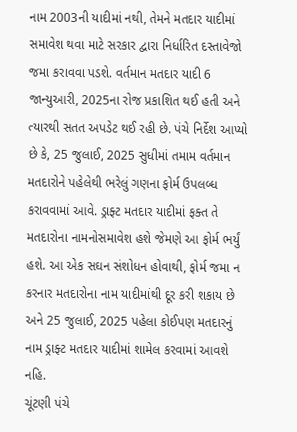નામ 2003ની યાદીમાં નથી, તેમને મતદાર યાદીમાં સમાવેશ થવા માટે સરકાર દ્વારા નિર્ધારિત દસ્તાવેજો જમા કરાવવા પડશે. વર્તમાન મતદાર યાદી 6 જાન્યુઆરી, 2025ના રોજ પ્રકાશિત થઈ હતી અને ત્યારથી સતત અપડેટ થઈ રહી છે. પંચે નિર્દેશ આપ્યો છે કે, 25 જુલાઈ, 2025 સુધીમાં તમામ વર્તમાન મતદારોને પહેલેથી ભરેલું ગણના ફોર્મ ઉપલબ્ધ કરાવવામાં આવે. ડ્રાફ્ટ મતદાર યાદીમાં ફક્ત તે મતદારોના નામનોસમાવેશ હશે જેમણે આ ફોર્મ ભર્યું હશે. આ એક સઘન સંશોધન હોવાથી, ફોર્મ જમા ન કરનાર મતદારોના નામ યાદીમાંથી દૂર કરી શકાય છે અને 25 જુલાઈ, 2025 પહેલા કોઈપણ મતદારનું નામ ડ્રાફ્ટ મતદાર યાદીમાં શામેલ કરવામાં આવશે નહિ.
ચૂંટણી પંચે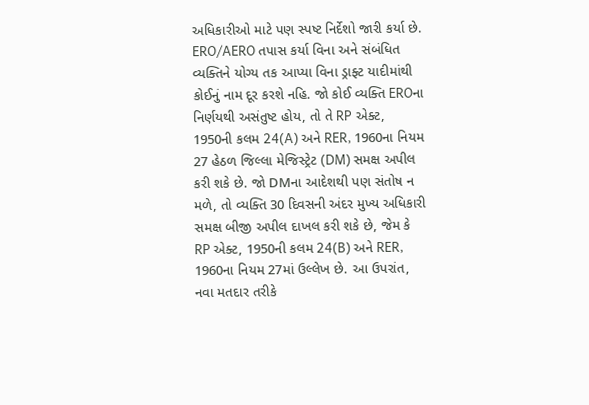અધિકારીઓ માટે પણ સ્પષ્ટ નિર્દેશો જારી કર્યા છે. ERO/AERO તપાસ કર્યા વિના અને સંબંધિત વ્યક્તિને યોગ્ય તક આપ્યા વિના ડ્રાફ્ટ યાદીમાંથી કોઈનું નામ દૂર કરશે નહિ. જો કોઈ વ્યક્તિ EROના નિર્ણયથી અસંતુષ્ટ હોય, તો તે RP એક્ટ, 1950ની કલમ 24(A) અને RER, 1960ના નિયમ 27 હેઠળ જિલ્લા મેજિસ્ટ્રેટ (DM) સમક્ષ અપીલ કરી શકે છે. જો DMના આદેશથી પણ સંતોષ ન મળે, તો વ્યક્તિ 30 દિવસની અંદર મુખ્ય અધિકારી સમક્ષ બીજી અપીલ દાખલ કરી શકે છે, જેમ કે RP એક્ટ, 1950ની કલમ 24(B) અને RER, 1960ના નિયમ 27માં ઉલ્લેખ છે. આ ઉપરાંત, નવા મતદાર તરીકે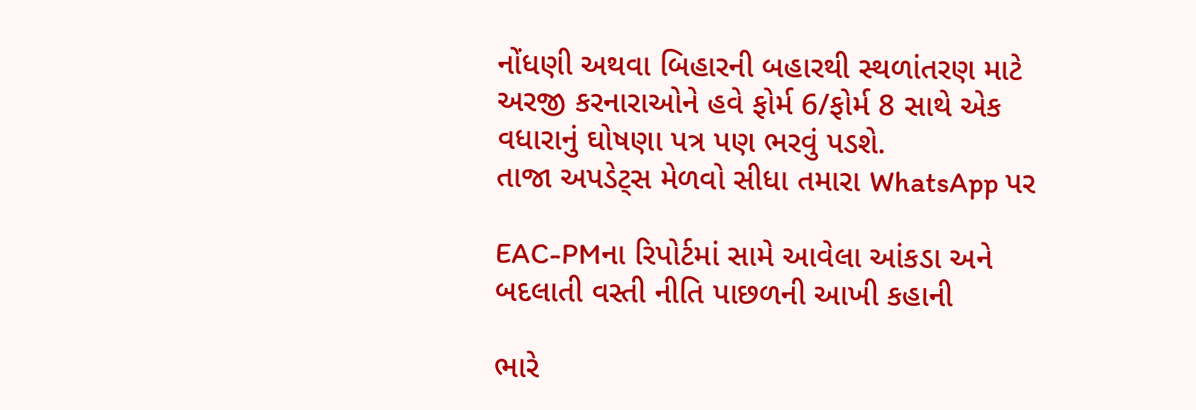નોંધણી અથવા બિહારની બહારથી સ્થળાંતરણ માટે અરજી કરનારાઓને હવે ફોર્મ 6/ફોર્મ 8 સાથે એક વધારાનું ઘોષણા પત્ર પણ ભરવું પડશે.
તાજા અપડેટ્સ મેળવો સીધા તમારા WhatsApp પર

EAC-PMના રિપોર્ટમાં સામે આવેલા આંકડા અને બદલાતી વસ્તી નીતિ પાછળની આખી કહાની

ભારે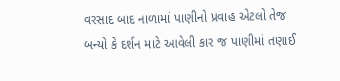વરસાદ બાદ નાળામાં પાણીનો પ્રવાહ એટલો તેજ બન્યો કે દર્શન માટે આવેલી કાર જ પાણીમાં તણાઈ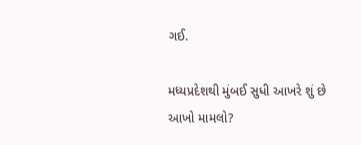ગઈ.

મધ્યપ્રદેશથી મુંબઈ સુધી આખરે શું છે આખો મામલો?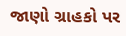જાણો ગ્રાહકો પર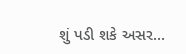શું પડી શકે અસર...